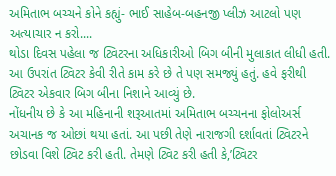અમિતાભ બચ્ચને કોને કહ્યું- ભાઈ સાહેબ-બહનજી પ્લીઝ આટલો પણ અત્યાચાર ન કરો....
થોડા દિવસ પહેલા જ ટ્વિટરના અધિકારીઓ બિગ બીની મુલાકાત લીધી હતી. આ ઉપરાંત ટ્વિટર કેવી રીતે કામ કરે છે તે પણ સમજ્યું હતું. હવે ફરીથી ટ્વિટર એકવાર બિગ બીના નિશાને આવ્યું છે.
નોંધનીય છે કે આ મહિનાની શરૂઆતમાં અમિતાભ બચ્ચનના ફોલોઅર્સ અચાનક જ ઓછાં થયા હતાં. આ પછી તેણે નારાજગી દર્શાવતાં ટ્વિટરને છોડવા વિશે ટ્વિટ કરી હતી. તેમણે ટ્વિટ કરી હતી કે,’ટ્વિટર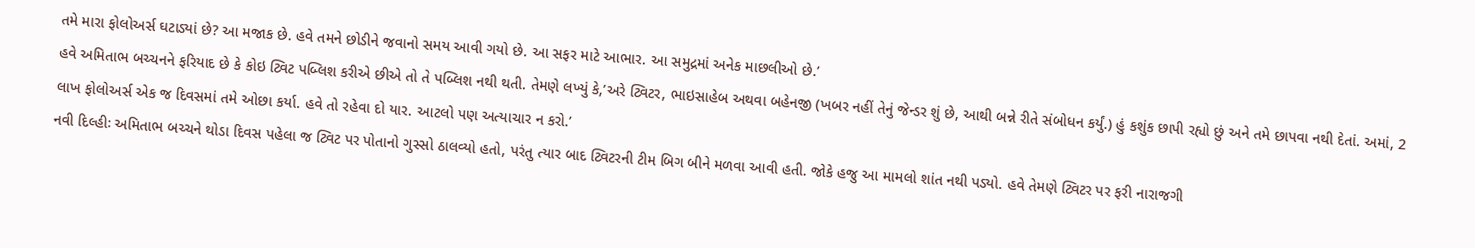તમે મારા ફોલોઅર્સ ઘટાડ્યાં છે? આ મજાક છે. હવે તમને છોડીને જવાનો સમય આવી ગયો છે. આ સફર માટે આભાર. આ સમુદ્રમાં અનેક માછલીઓ છે.’
હવે અમિતાભ બચ્ચનને ફરિયાદ છે કે કોઇ ટ્વિટ પબ્લિશ કરીએ છીએ તો તે પબ્લિશ નથી થતી. તેમણે લખ્યું કે,’અરે ટ્વિટર, ભાઇસાહેબ અથવા બહેનજી (ખબર નહીં તેનું જેન્ડર શું છે, આથી બન્ને રીતે સંબોધન કર્યું.) હું કશુંક છાપી રહ્યો છું અને તમે છાપવા નથી દેતાં. અમાં, 2 લાખ ફોલોઅર્સ એક જ દિવસમાં તમે ઓછા કર્યા. હવે તો રહેવા દો યાર. આટલો પણ અત્યાચાર ન કરો.’
નવી દિલ્હીઃ અમિતાભ બચ્ચને થોડા દિવસ પહેલા જ ટ્વિટ પર પોતાનો ગુસ્સો ઠાલવ્યો હતો, પરંતુ ત્યાર બાદ ટ્વિટરની ટીમ બિગ બીને મળવા આવી હતી. જોકે હજુ આ મામલો શાંત નથી પડ્યો. હવે તેમણે ટ્વિટર પર ફરી નારાજગી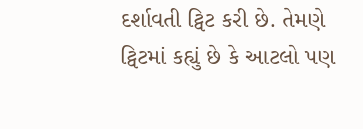દર્શાવતી ટ્વિટ કરી છે. તેમણે ટ્વિટમાં કહ્યું છે કે આટલો પણ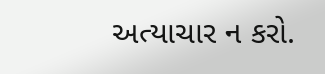અત્યાચાર ન કરો.